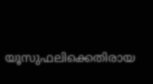യൂസുഫലിക്കെതിരായ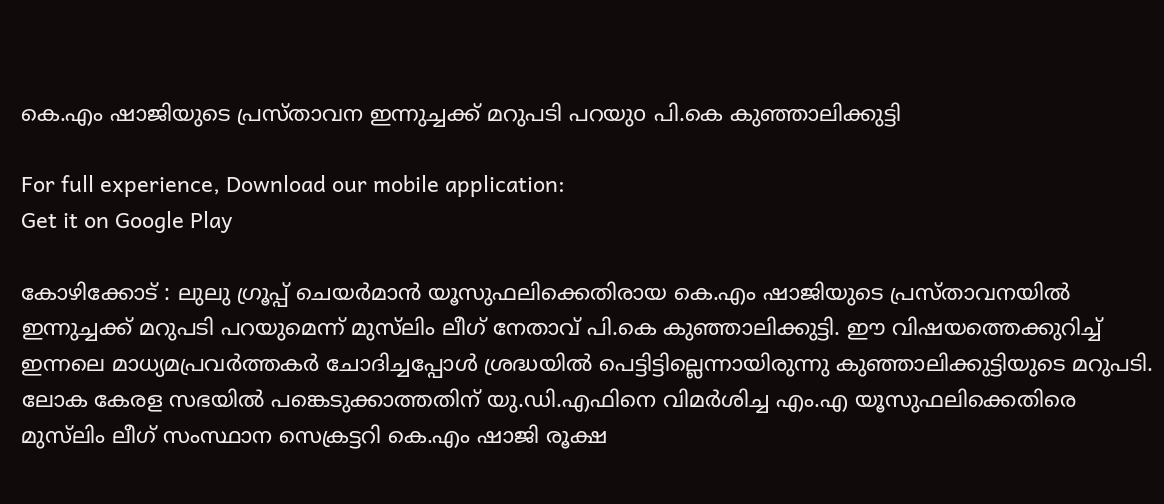കെ.എം ഷാജിയുടെ പ്രസ്താവന ഇന്നുച്ചക്ക് മറുപടി പറയുo പി.കെ കുഞ്ഞാലിക്കുട്ടി

For full experience, Download our mobile application:
Get it on Google Play

കോഴിക്കോട് : ലുലു ഗ്രൂപ്പ് ചെയര്‍മാന്‍ യൂസുഫലിക്കെതിരായ കെ.എം ഷാജിയുടെ പ്രസ്താവനയില്‍ ഇന്നുച്ചക്ക് മറുപടി പറയുമെന്ന് മുസ്‍ലിം ലീഗ് നേതാവ് പി.കെ കുഞ്ഞാലിക്കുട്ടി. ഈ വിഷയത്തെക്കുറിച്ച്‌ ഇന്നലെ മാധ്യമപ്രവര്‍ത്തകര്‍ ചോദിച്ചപ്പോള്‍ ശ്രദ്ധയില്‍ പെട്ടിട്ടില്ലെന്നായിരുന്നു കുഞ്ഞാലിക്കുട്ടിയുടെ മറുപടി. ലോക കേരള സഭയില്‍ പങ്കെടുക്കാത്തതിന് യു.ഡി.എഫിനെ വിമര്‍ശിച്ച എം.എ യൂസുഫലിക്കെതിരെ മുസ്‌ലിം ലീഗ് സംസ്ഥാന സെക്രട്ടറി കെ.എം ഷാജി രൂക്ഷ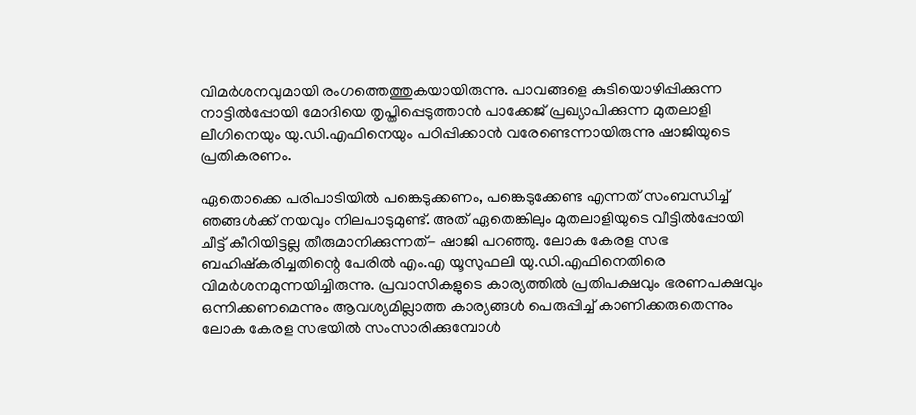വിമര്‍ശനവുമായി രംഗത്തെത്തുകയായിരുന്നു. പാവങ്ങളെ കുടിയൊഴിപ്പിക്കുന്ന നാട്ടില്‍പ്പോയി മോദിയെ തൃപ്തിപ്പെടുത്താന്‍ പാക്കേജ് പ്രഖ്യാപിക്കുന്ന മുതലാളി ലീഗിനെയും യു.ഡി.എഫിനെയും പഠിപ്പിക്കാന്‍ വരേണ്ടെന്നായിരുന്നു ഷാജിയുടെ പ്രതികരണം.

ഏതൊക്കെ പരിപാടിയില്‍ പങ്കെടുക്കണം, പങ്കെടുക്കേണ്ട എന്നത് സംബന്ധിച്ച്‌ ഞങ്ങള്‍ക്ക് നയവും നിലപാടുമുണ്ട്. അത് ഏതെങ്കിലും മുതലാളിയുടെ വീട്ടില്‍പ്പോയി ചീട്ട് കീറിയിട്ടല്ല തീരുമാനിക്കുന്നത്- ഷാജി പറഞ്ഞു. ലോക കേരള സഭ ബഹിഷ്‌കരിച്ചതിന്റെ പേരില്‍ എം.എ യൂസുഫലി യു.ഡി.എഫിനെതിരെ വിമര്‍ശനമുന്നയിച്ചിരുന്നു. പ്രവാസികളുടെ കാര്യത്തില്‍ പ്രതിപക്ഷവും ഭരണപക്ഷവും ഒന്നിക്കണമെന്നും ആവശ്യമില്ലാത്ത കാര്യങ്ങള്‍ പെരുപ്പിച്ച്‌ കാണിക്കരുതെന്നും ലോക കേരള സഭയില്‍ സംസാരിക്കുമ്പോള്‍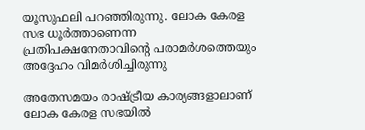യൂസുഫലി പറഞ്ഞിരുന്നു. ലോക കേരള സഭ ധൂര്‍ത്താണെന്ന പ്രതിപക്ഷനേതാവിന്റെ പരാമര്‍ശത്തെയും അദ്ദേഹം വിമര്‍ശിച്ചിരുന്നു

അതേസമയം രാഷ്ട്രീയ കാര്യങ്ങളാലാണ് ലോക കേരള സഭയില്‍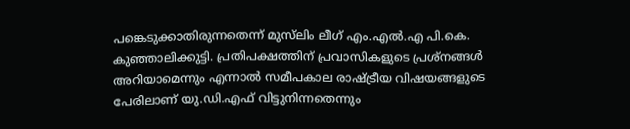പങ്കെടുക്കാതിരുന്നതെന്ന് മുസ്‍ലിം ലീഗ് എം.എല്‍.എ പി.കെ. കുഞ്ഞാലിക്കുട്ടി. പ്രതിപക്ഷത്തിന് പ്രവാസികളുടെ പ്രശ്നങ്ങള്‍ അറിയാമെന്നും എന്നാല്‍ സമീപകാല രാഷ്ട്രീയ വിഷയങ്ങളുടെ പേരിലാണ് യു.ഡി.എഫ് വിട്ടുനിന്നതെന്നും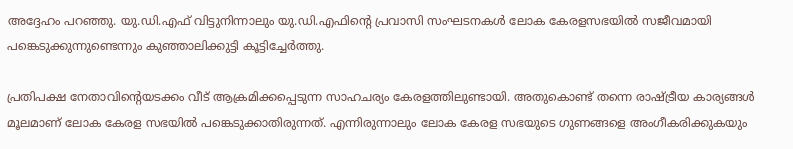അദ്ദേഹം പറഞ്ഞു. യു.ഡി.എഫ് വിട്ടുനിന്നാലും യു.ഡി.എഫിന്റെ പ്രവാസി സംഘടനകള്‍ ലോക കേരളസഭയില്‍ സജീവമായി പങ്കെടുക്കുന്നുണ്ടെന്നും കുഞ്ഞാലിക്കുട്ടി കൂട്ടിച്ചേര്‍ത്തു.

പ്രതിപക്ഷ നേതാവിന്റെയടക്കം വീട് ആക്രമിക്കപ്പെടുന്ന സാഹചര്യം കേരളത്തിലുണ്ടായി. അതുകൊണ്ട് തന്നെ രാഷ്ട്രീയ കാര്യങ്ങള്‍ മൂലമാണ് ലോക കേരള സഭയില്‍ പങ്കെടുക്കാതിരുന്നത്. എന്നിരുന്നാലും ലോക കേരള സഭയുടെ ഗുണങ്ങളെ അംഗീകരിക്കുകയും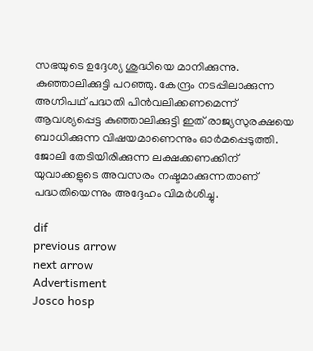സഭയുടെ ഉദ്ദേശ്യ ശുദ്ധിയെ മാനിക്കുന്നു. കുഞ്ഞാലിക്കുട്ടി പറഞ്ഞു. കേന്ദ്രം നടപ്പിലാക്കുന്ന അഗ്നിപഥ് പദ്ധതി പിന്‍വലിക്കണമെന്ന് ആവശ്യപ്പെട്ട കുഞ്ഞാലിക്കുട്ടി ഇത് രാജ്യസുരക്ഷയെ ബാധിക്കുന്ന വിഷയമാണെന്നും ഓര്‍മപ്പെടുത്തി. ജോലി തേടിയിരിക്കുന്ന ലക്ഷക്കണക്കിന് യുവാക്കളുടെ അവസരം നഷ്ടമാക്കുന്നതാണ് പദ്ധതിയെന്നും അദ്ദേഹം വിമര്‍ശിച്ചു.

dif
previous arrow
next arrow
Advertisment
Josco hosp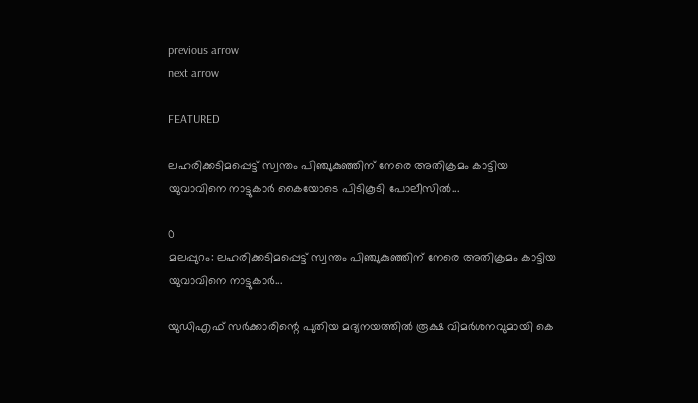previous arrow
next arrow

FEATURED

ലഹരിക്കടിമപ്പെട്ട് സ്വന്തം പിഞ്ചുകുഞ്ഞിന് നേരെ അതിക്രമം കാട്ടിയ യുവാവിനെ നാട്ടുകാര്‍ കൈയോടെ പിടികൂടി പോലീസില്‍...

0
മലപ്പുറം: ലഹരിക്കടിമപ്പെട്ട് സ്വന്തം പിഞ്ചുകുഞ്ഞിന് നേരെ അതിക്രമം കാട്ടിയ യുവാവിനെ നാട്ടുകാര്‍...

യുഡിഎഫ് സർക്കാരിന്റെ പുതിയ മദ്യനയത്തിൽ രൂക്ഷ വിമർശനവുമായി കെ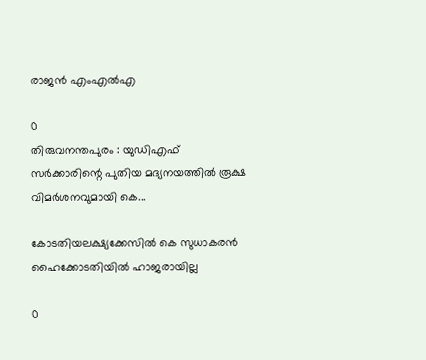രാജൻ എംഎൽഎ

0
തിരുവനന്തപുരം : യുഡിഎഫ് സർക്കാരിന്റെ പുതിയ മദ്യനയത്തിൽ രൂക്ഷ വിമർശനവുമായി കെ...

കോടതിയലക്ഷ്യക്കേസില്‍ കെ സുധാകരന്‍ ഹൈക്കോടതിയില്‍ ഹാജരായില്ല

0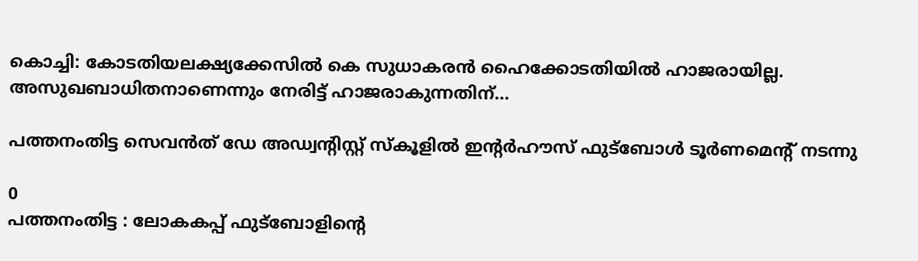കൊച്ചി: കോടതിയലക്ഷ്യക്കേസില്‍ കെ സുധാകരന്‍ ഹൈക്കോടതിയില്‍ ഹാജരായില്ല. അസുഖബാധിതനാണെന്നും നേരിട്ട് ഹാജരാകുന്നതിന്...

പത്തനംതിട്ട സെവന്‍ത് ഡേ അഡ്വന്‍റിസ്റ്റ് സ്കൂളില്‍ ഇന്റര്‍ഹൗസ് ഫുട്ബോള്‍ ടൂര്‍ണമെന്റ് നടന്നു

0
പത്തനംതിട്ട : ലോകകപ്പ്‌ ഫുട്ബോളിന്റെ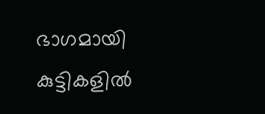ഭാഗമായി കുട്ടികളില്‍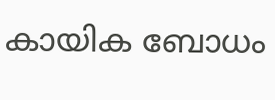കായിക ബോധം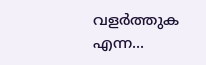വളര്‍ത്തുക എന്ന...